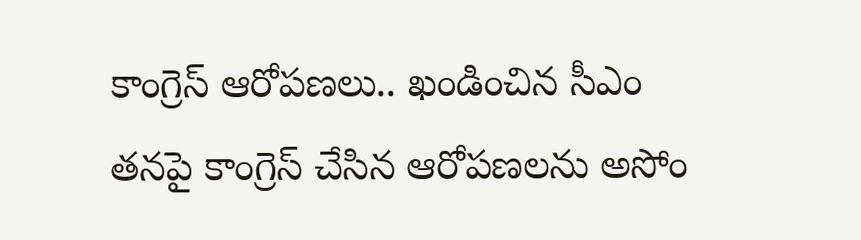కాంగ్రెస్ ఆరోపణలు.. ఖండించిన సీఎం
తనపై కాంగ్రెస్ చేసిన ఆరోపణలను అసోం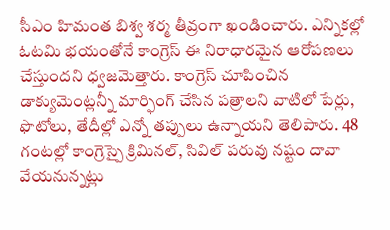సీఎం హిమంత బిశ్వ శర్మ తీవ్రంగా ఖండించారు. ఎన్నికల్లో ఓటమి భయంతోనే కాంగ్రెస్ ఈ నిరాధారమైన ఆరోపణలు చేస్తుందని ధ్వజమెత్తారు. కాంగ్రెస్ చూపించిన డాక్యుమెంట్లన్నీ మార్ఫింగ్ చేసిన పత్రాలని వాటిలో పేర్లు, ఫొటోలు, తేదీల్లో ఎన్నో తప్పులు ఉన్నాయని తెలిపారు. 48 గంటల్లో కాంగ్రెస్పై క్రిమినల్, సివిల్ పరువు నష్టం దావా వేయనున్నట్లు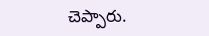చెప్పారు.